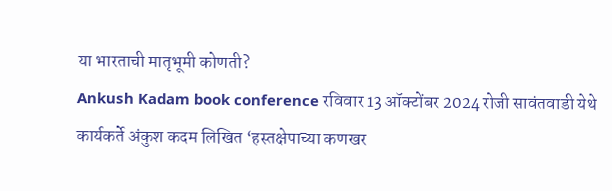या भारताची मातृभूमी कोणती?
Ankush Kadam book conference रविवार 13 ऑक्टोंबर 2024 रोजी सावंतवाडी येथे कार्यकर्ते अंकुश कदम लिखित ‘हस्तक्षेपाच्या कणखर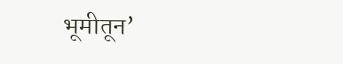भूमीतून’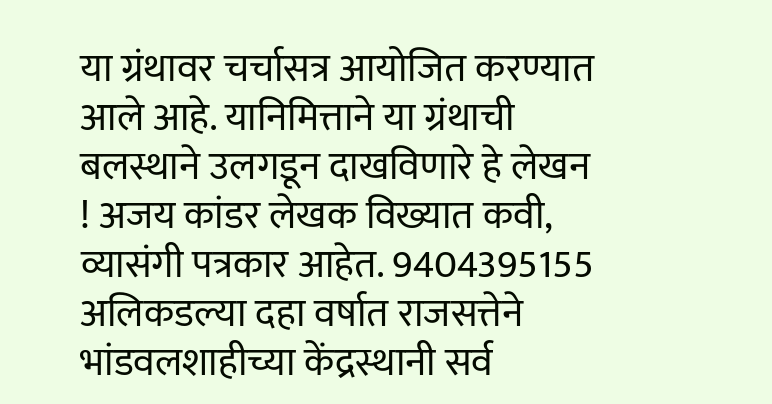या ग्रंथावर चर्चासत्र आयोजित करण्यात आले आहे. यानिमित्ताने या ग्रंथाची बलस्थाने उलगडून दाखविणारे हे लेखन ! अजय कांडर लेखक विख्यात कवी, व्यासंगी पत्रकार आहेत. 9404395155 अलिकडल्या दहा वर्षात राजसत्तेने भांडवलशाहीच्या केंद्रस्थानी सर्व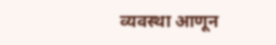व्यवस्था आणून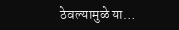ठेवल्यामुळे या…